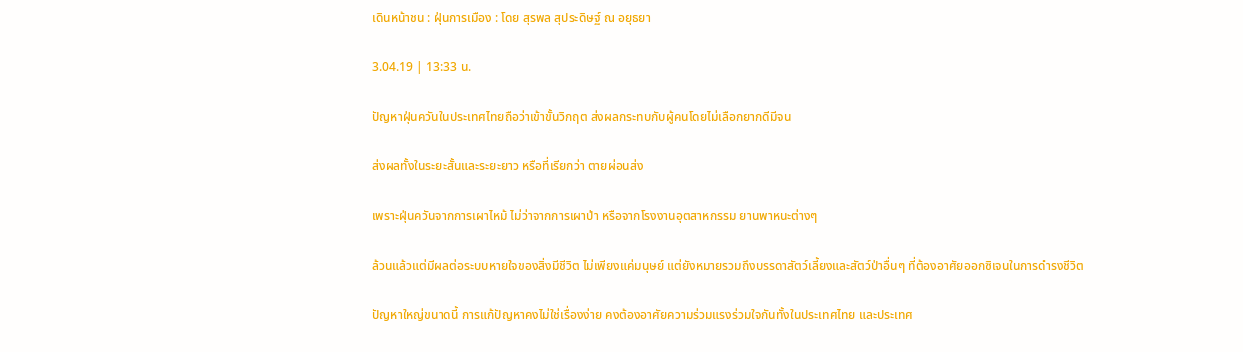เดินหน้าชน : ฝุ่นการเมือง : โดย สุรพล สุประดิษฐ์ ณ อยุธยา

3.04.19 | 13:33 น.

ปัญหาฝุ่นควันในประเทศไทยถือว่าเข้าขั้นวิกฤต ส่งผลกระทบกับผู้คนโดยไม่เลือกยากดีมีจน

ส่งผลทั้งในระยะสั้นและระยะยาว หรือที่เรียกว่า ตายผ่อนส่ง

เพราะฝุ่นควันจากการเผาไหม้ ไม่ว่าจากการเผาป่า หรือจากโรงงานอุตสาหกรรม ยานพาหนะต่างๆ

ล้วนแล้วแต่มีผลต่อระบบหายใจของสิ่งมีชีวิต ไม่เพียงแค่มนุษย์ แต่ยังหมายรวมถึงบรรดาสัตว์เลี้ยงและสัตว์ป่าอื่นๆ ที่ต้องอาศัยออกซิเจนในการดำรงชีวิต

ปัญหาใหญ่ขนาดนี้ การแก้ปัญหาคงไม่ใช่เรื่องง่าย คงต้องอาศัยความร่วมแรงร่วมใจกันทั้งในประเทศไทย และประเทศ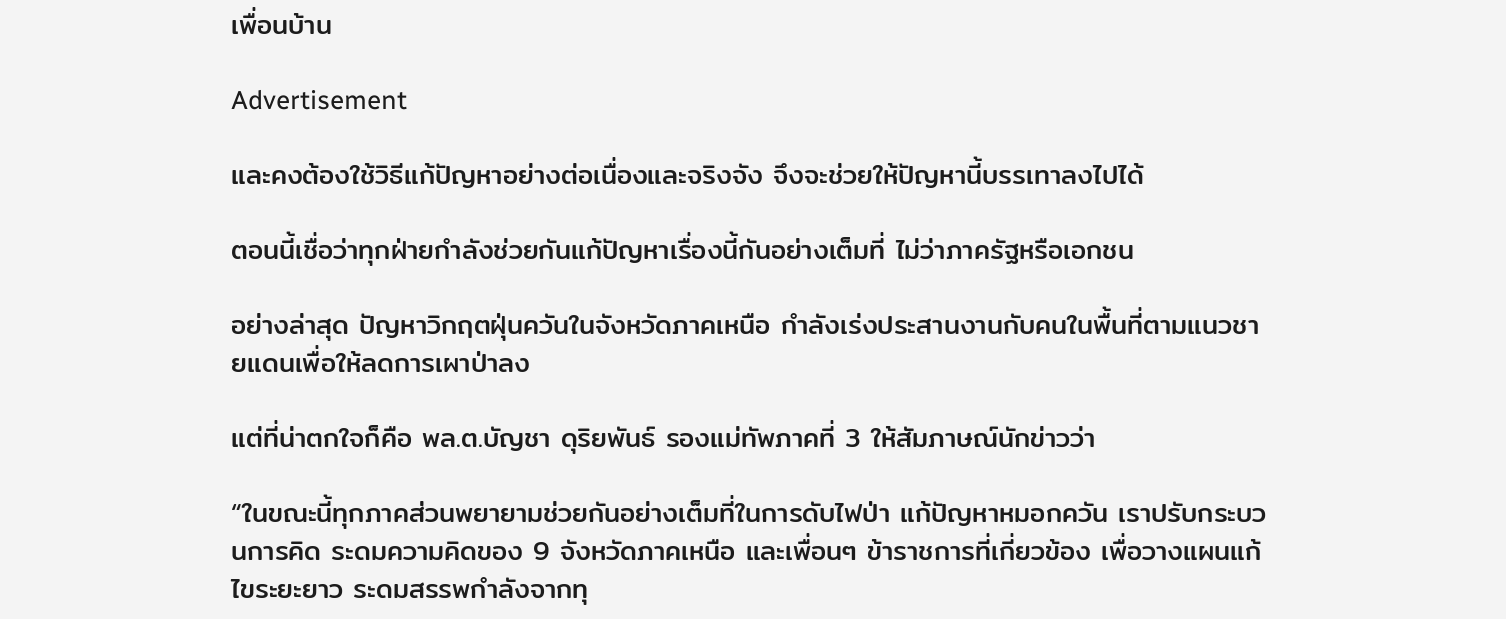เพื่อนบ้าน

Advertisement

และคงต้องใช้วิธีแก้ปัญหาอย่างต่อเนื่องและจริงจัง จึงจะช่วยให้ปัญหานี้บรรเทาลงไปได้

ตอนนี้เชื่อว่าทุกฝ่ายกำลังช่วยกันแก้ปัญหาเรื่องนี้กันอย่างเต็มที่ ไม่ว่าภาครัฐหรือเอกชน

อย่างล่าสุด ปัญหาวิกฤตฝุ่นควันในจังหวัดภาคเหนือ กำลังเร่งประสานงานกับคนในพื้นที่ตามแนวชายแดนเพื่อให้ลดการเผาป่าลง

แต่ที่น่าตกใจก็คือ พล.ต.บัญชา ดุริยพันธ์ รองแม่ทัพภาคที่ 3 ให้สัมภาษณ์นักข่าวว่า

“ในขณะนี้ทุกภาคส่วนพยายามช่วยกันอย่างเต็มที่ในการดับไฟป่า แก้ปัญหาหมอกควัน เราปรับกระบวนการคิด ระดมความคิดของ 9 จังหวัดภาคเหนือ และเพื่อนๆ ข้าราชการที่เกี่ยวข้อง เพื่อวางแผนแก้ไขระยะยาว ระดมสรรพกำลังจากทุ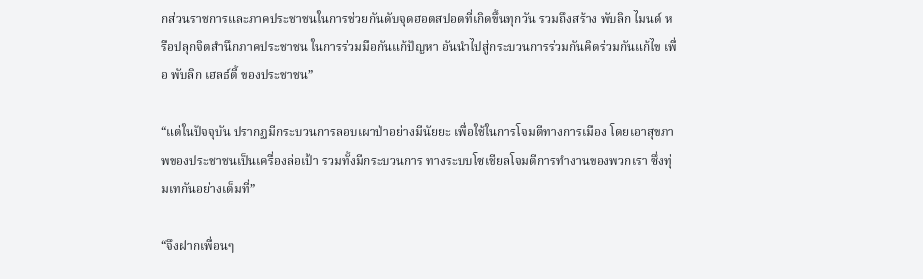กส่วนราชการและภาคประชาชนในการช่วยกันดับจุดฮอตสปอตที่เกิดขึ้นทุกวัน รวมถึงสร้าง พับลิก ไมนด์ หรือปลุกจิตสำนึกภาคประชาชน ในการร่วมมือกันแก้ปัญหา อันนำไปสู่กระบวนการร่วมกันคิดร่วมกันแก้ไข เพื่อ พับลิก เฮลธ์ตี้ ของประชาชน”

“แต่ในปัจจุบัน ปรากฏมีกระบวนการลอบเผาป่าอย่างมีนัยยะ เพื่อใช้ในการโจมตีทางการเมือง โดยเอาสุขภาพของประชาชนเป็นเครื่องล่อเป้า รวมทั้งมีกระบวนการ ทางระบบโซเชียลโจมตีการทำงานของพวกเรา ซึ่งทุ่มเทกันอย่างเต็มที่”

“จึงฝากเพื่อนๆ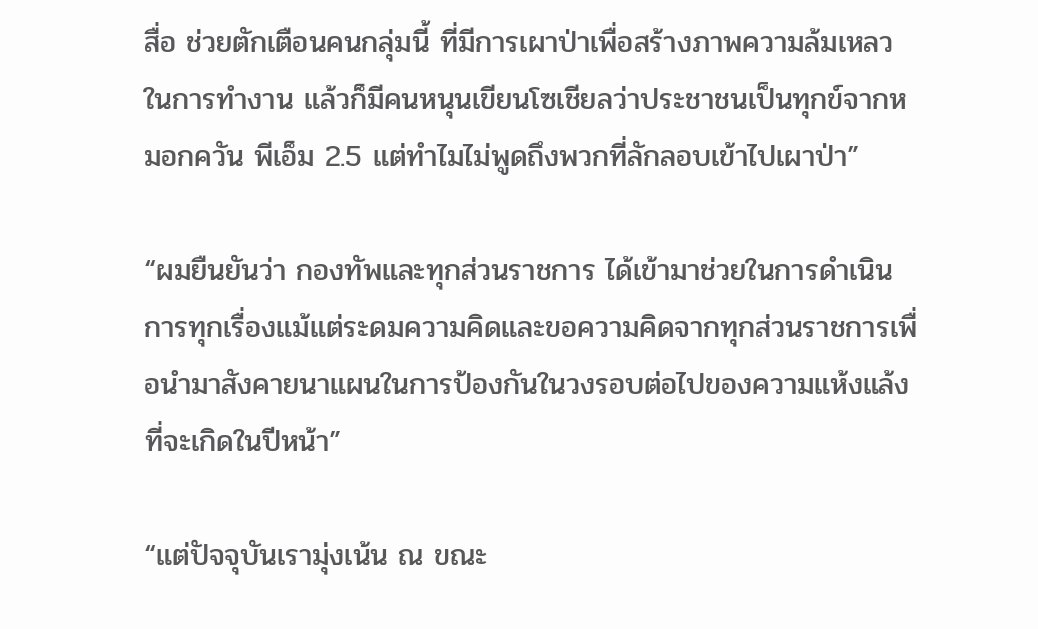สื่อ ช่วยตักเตือนคนกลุ่มนี้ ที่มีการเผาป่าเพื่อสร้างภาพความล้มเหลวในการทำงาน แล้วก็มีคนหนุนเขียนโซเชียลว่าประชาชนเป็นทุกข์จากหมอกควัน พีเอ็ม 2.5 แต่ทำไมไม่พูดถึงพวกที่ลักลอบเข้าไปเผาป่า”

“ผมยืนยันว่า กองทัพและทุกส่วนราชการ ได้เข้ามาช่วยในการดำเนินการทุกเรื่องแม้แต่ระดมความคิดและขอความคิดจากทุกส่วนราชการเพื่อนำมาสังคายนาแผนในการป้องกันในวงรอบต่อไปของความแห้งแล้งที่จะเกิดในปีหน้า”

“แต่ปัจจุบันเรามุ่งเน้น ณ ขณะ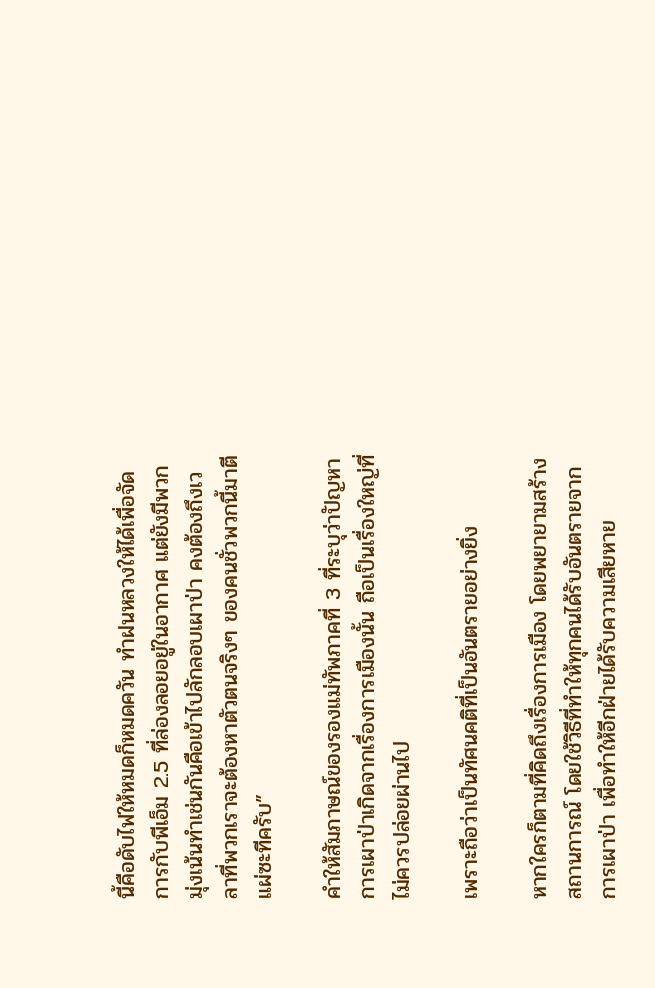นี้คือดับไฟให้หมดก็หมดควัน ทำฝนหลวงให้ได้เพื่อจัดการกับพีเอ็ม 2.5 ที่ล่องลอยอยู่ในอากาศ แต่ยังมีพวกมุ่งเน้นทำเช่นกันคือเข้าไปลักลอบเผาป่า คงต้องถึงเวลาที่พวกเราจะต้องหาตัวตนจริงๆ ของคนชั่วพวกนี้มาตีแผ่ซะทีครับ”

คำให้สัมภาษณ์ของรองแม่ทัพภาคที่ 3 ที่ระบุว่าปัญหาการเผาป่าเกิดจากเรื่องการเมืองนั้น ถือเป็นเรื่องใหญ่ที่ไม่ควรปล่อยผ่านไป

เพราะถือว่าเป็นทัศนคติที่เป็นอันตรายอย่างยิ่ง

หากใครก็ตามที่คิดถึงเรื่องการเมือง โดยพยายามสร้างสถานการณ์ โดยใช้วิธีที่ทำให้ทุกคนได้รับอันตรายจากการเผาป่า เพื่อทำให้อีกฝ่ายได้รับความเสียหาย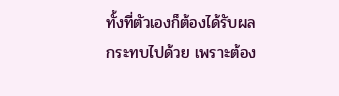ทั้งที่ตัวเองก็ต้องได้รับผลกระทบไปด้วย เพราะต้อง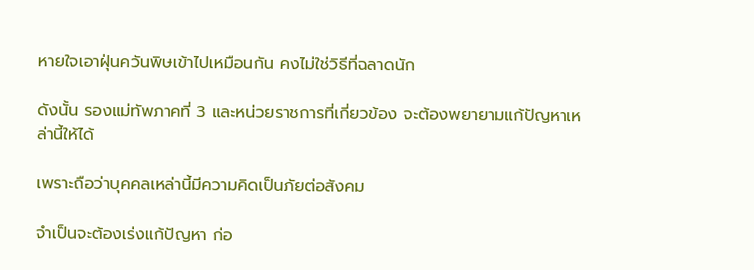หายใจเอาฝุ่นควันพิษเข้าไปเหมือนกัน คงไม่ใช่วิธีที่ฉลาดนัก

ดังนั้น รองแม่ทัพภาคที่ 3 และหน่วยราชการที่เกี่ยวข้อง จะต้องพยายามแก้ปัญหาเหล่านี้ให้ได้

เพราะถือว่าบุคคลเหล่านี้มีความคิดเป็นภัยต่อสังคม

จำเป็นจะต้องเร่งแก้ปัญหา ก่อ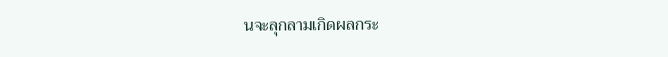นจะลุกลามเกิดผลกระ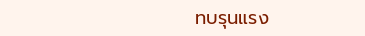ทบรุนแรง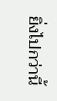ยิ่งไปกว่านี้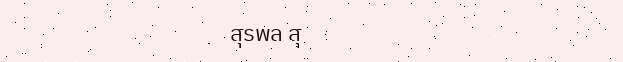สุรพล สุ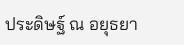ประดิษฐ์ ณ อยุธยา